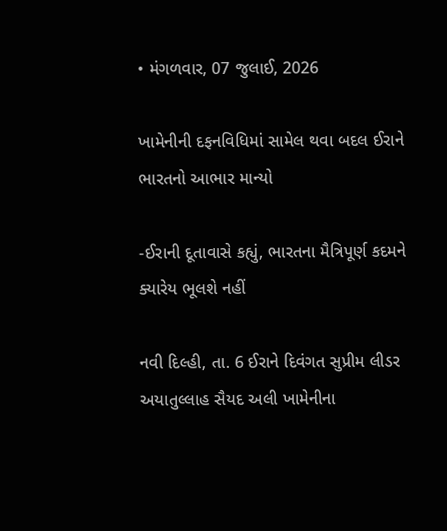• મંગળવાર, 07 જુલાઈ, 2026

ખામેનીની દફનવિધિમાં સામેલ થવા બદલ ઈરાને ભારતનો આભાર માન્યો

-ઈરાની દૂતાવાસે કહ્યું, ભારતના મૈત્રિપૂર્ણ કદમને ક્યારેય ભૂલશે નહીં

નવી દિલ્હી, તા. 6 ઈરાને દિવંગત સુપ્રીમ લીડર અયાતુલ્લાહ સૈયદ અલી ખામેનીના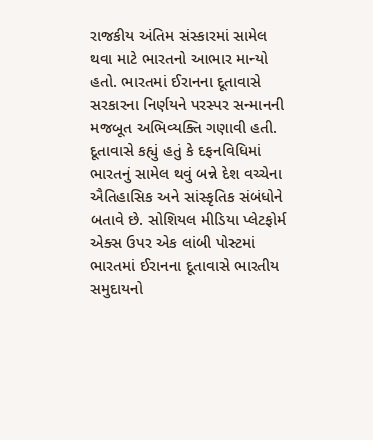રાજકીય અંતિમ સંસ્કારમાં સામેલ થવા માટે ભારતનો આભાર માન્યો હતો. ભારતમાં ઈરાનના દૂતાવાસે સરકારના નિર્ણયને પરસ્પર સન્માનની મજબૂત અભિવ્યક્તિ ગણાવી હતી. દૂતાવાસે કહ્યું હતું કે દફનવિધિમાં ભારતનું સામેલ થવું બન્ને દેશ વચ્ચેના ઐતિહાસિક અને સાંસ્કૃતિક સંબંધોને બતાવે છે. સોશિયલ મીડિયા પ્લેટફોર્મ એક્સ ઉપર એક લાંબી પોસ્ટમાં ભારતમાં ઈરાનના દૂતાવાસે ભારતીય સમુદાયનો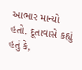આભાર માન્યો હતો. દૂતાવાસે કહ્યું હતું કે,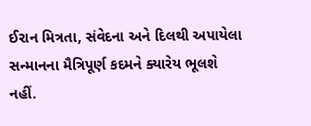ઈરાન મિત્રતા, સંવેદના અને દિલથી અપાયેલા સન્માનના મૈત્રિપૂર્ણ કદમને ક્યારેય ભૂલશે નહીં.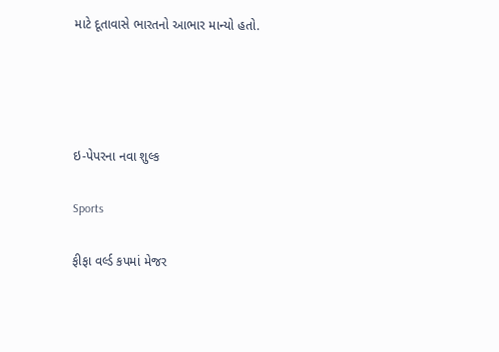માટે દૂતાવાસે ભારતનો આભાર માન્યો હતો.




ઇ-પેપરના નવા શુલ્ક

Sports

ફીફા વર્લ્ડ કપમાં મેજર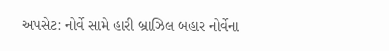અપસેટ: નોર્વે સામે હારી બ્રાઝિલ બહાર નોર્વેના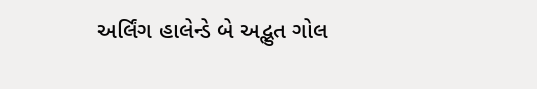અર્લિંગ હાલેન્ડે બે અદ્ભુત ગોલ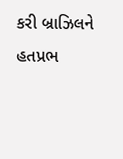કરી બ્રાઝિલને હતપ્રભ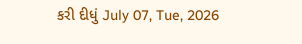કરી દીધું July 07, Tue, 2026